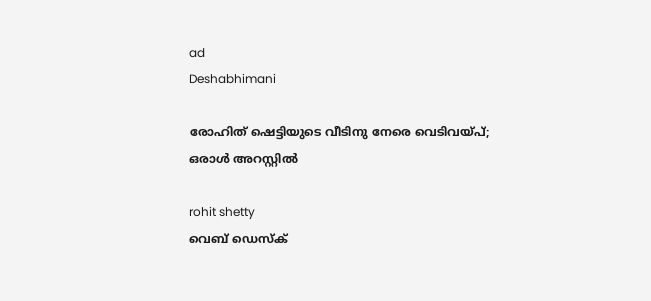ad
Deshabhimani

രോഹിത് ഷെട്ടിയുടെ വീടിനു നേരെ വെടിവയ്പ്; ഒരാൾ അറസ്റ്റിൽ

rohit shetty
വെബ് ഡെസ്ക്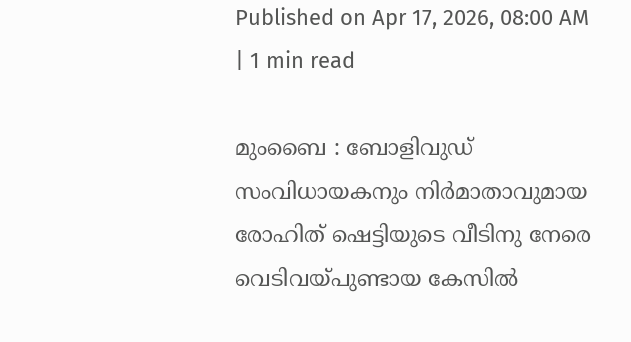Published on Apr 17, 2026, 08:00 AM | 1 min read

മുംബൈ : ബോളിവുഡ് സംവിധായകനും നിർമാതാവുമായ രോഹിത് ഷെട്ടിയുടെ വീടിനു നേരെ വെടിവയ്പുണ്ടായ കേസിൽ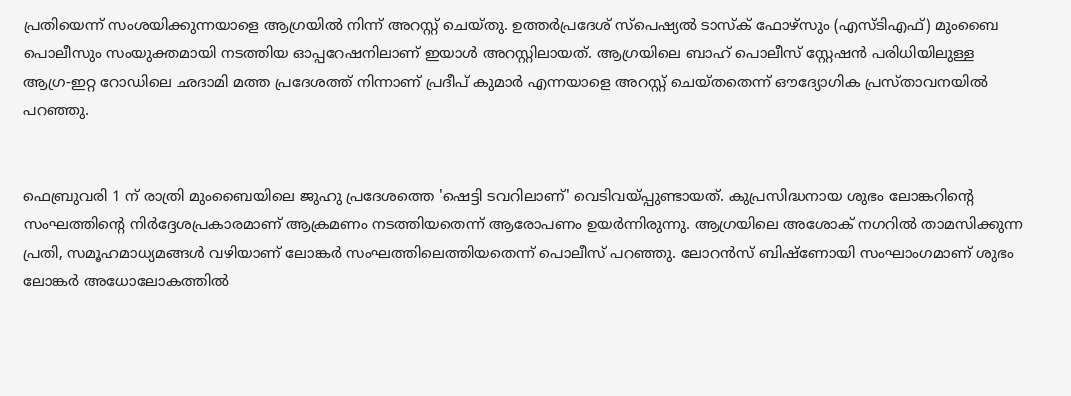പ്രതിയെന്ന് സംശയിക്കുന്നയാളെ ആഗ്രയിൽ നിന്ന് അറസ്റ്റ് ചെയ്തു. ഉത്തർപ്രദേശ് സ്പെഷ്യൽ ടാസ്‌ക് ഫോഴ്‌സും (എസ്‌ടി‌എഫ്) മുംബൈ പൊലീസും സംയുക്തമായി നടത്തിയ ഓപ്പറേഷനിലാണ് ഇയാൾ അറസ്റ്റിലായത്. ആഗ്രയിലെ ബാഹ് പൊലീസ് സ്റ്റേഷൻ പരിധിയിലുള്ള ആഗ്ര-ഇറ്റ റോഡിലെ ഛദാമി മത്ത പ്രദേശത്ത് നിന്നാണ് പ്രദീപ് കുമാർ എന്നയാളെ അറസ്റ്റ് ചെയ്തതെന്ന് ഔദ്യോഗിക പ്രസ്താവനയിൽ പറഞ്ഞു.


ഫെബ്രുവരി 1 ന് രാത്രി മുംബൈയിലെ ജുഹു പ്രദേശത്തെ 'ഷെട്ടി ടവറിലാണ്' വെടിവയ്പ്പുണ്ടായത്. കുപ്രസിദ്ധനായ ശുഭം ലോങ്കറിന്റെ സംഘത്തിന്റെ നിർദ്ദേശപ്രകാരമാണ് ആക്രമണം നടത്തിയതെന്ന് ആരോപണം ഉയർന്നിരുന്നു. ആഗ്രയിലെ അശോക് നഗറിൽ താമസിക്കുന്ന പ്രതി, സമൂഹമാധ്യമങ്ങൾ വഴിയാണ് ലോങ്കർ സംഘത്തിലെത്തിയതെന്ന് പൊലീസ് പറഞ്ഞു. ലോറൻസ് ബിഷ്ണോയി സംഘാംഗമാണ് ശുഭം ലോങ്കർ അധോലോകത്തിൽ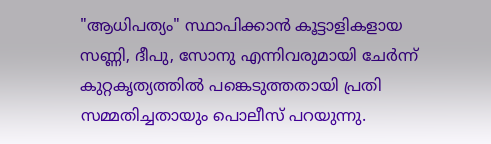"ആധിപത്യം" സ്ഥാപിക്കാൻ കൂട്ടാളികളായ സണ്ണി, ദീപു, സോനു എന്നിവരുമായി ചേർന്ന് കുറ്റകൃത്യത്തിൽ പങ്കെടുത്തതായി പ്രതി സമ്മതിച്ചതായും പൊലീസ് പറയുന്നു.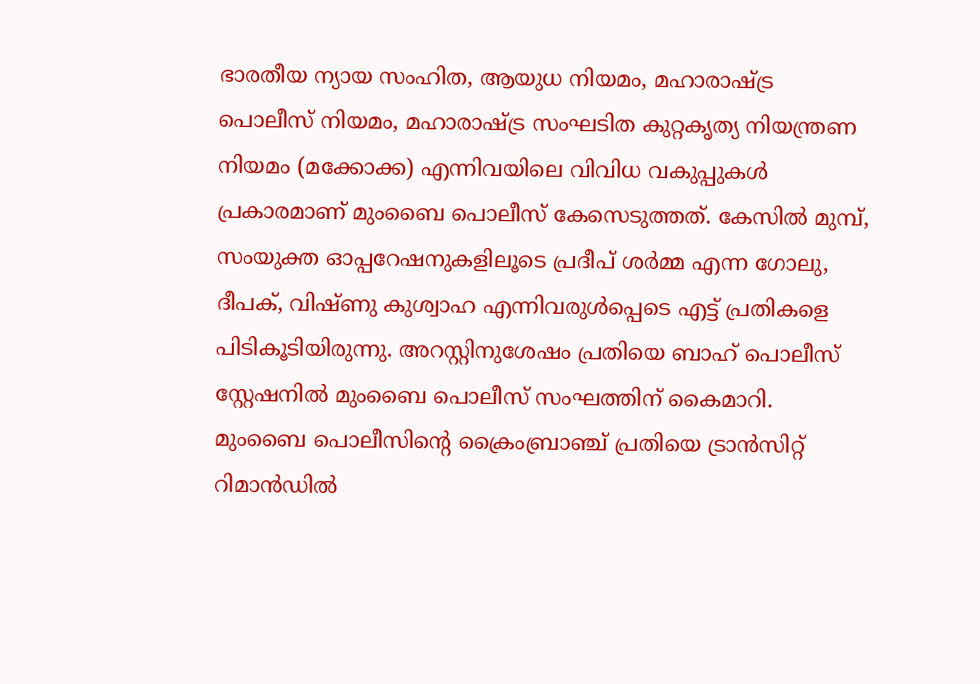ഭാരതീയ ന്യായ സംഹിത, ആയുധ നിയമം, മഹാരാഷ്ട്ര പൊലീസ് നിയമം, മഹാരാഷ്ട്ര സംഘടിത കുറ്റകൃത്യ നിയന്ത്രണ നിയമം (മക്കോക്ക) എന്നിവയിലെ വിവിധ വകുപ്പുകൾ പ്രകാരമാണ് മുംബൈ പൊലീസ് കേസെടുത്തത്. കേസിൽ മുമ്പ്, സംയുക്ത ഓപ്പറേഷനുകളിലൂടെ പ്രദീപ് ശർമ്മ എന്ന ഗോലു, ദീപക്, വിഷ്ണു കുശ്വാഹ എന്നിവരുൾപ്പെടെ എട്ട് പ്രതികളെ പിടികൂടിയിരുന്നു. അറസ്റ്റിനുശേഷം പ്രതിയെ ബാഹ് പൊലീസ് സ്റ്റേഷനിൽ മുംബൈ പൊലീസ് സംഘത്തിന് കൈമാറി. മുംബൈ പൊലീസിന്റെ ക്രൈംബ്രാഞ്ച് പ്രതിയെ ട്രാൻസിറ്റ് റിമാൻഡിൽ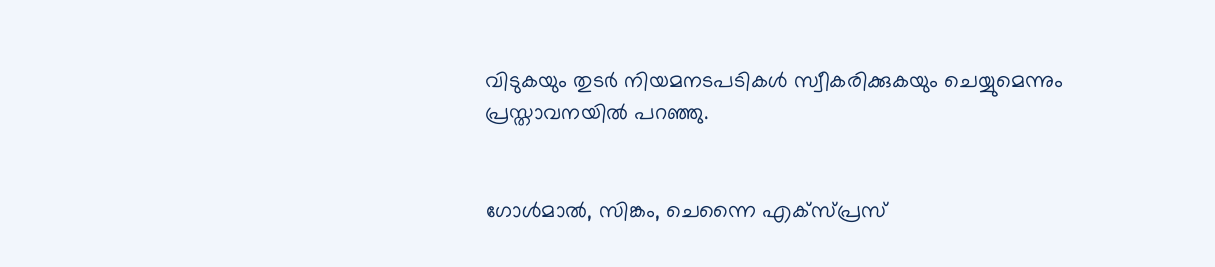വിടുകയും തുടർ നിയമനടപടികൾ സ്വീകരിക്കുകയും ചെയ്യുമെന്നും പ്രസ്താവനയിൽ പറഞ്ഞു.


ഗോൾമാൽ, സിങ്കം, ചെന്നൈ എക്സ്പ്രസ്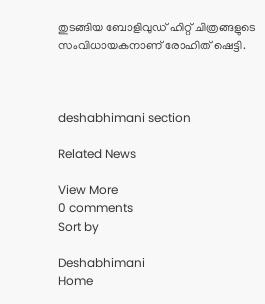തുടങ്ങിയ ബോളിവുഡ് ഹിറ്റ് ചിത്രങ്ങളുടെ സംവിധായകനാണ് രോഹിത് ഷെട്ടി.



deshabhimani section

Related News

View More
0 comments
Sort by

Deshabhimani
Home